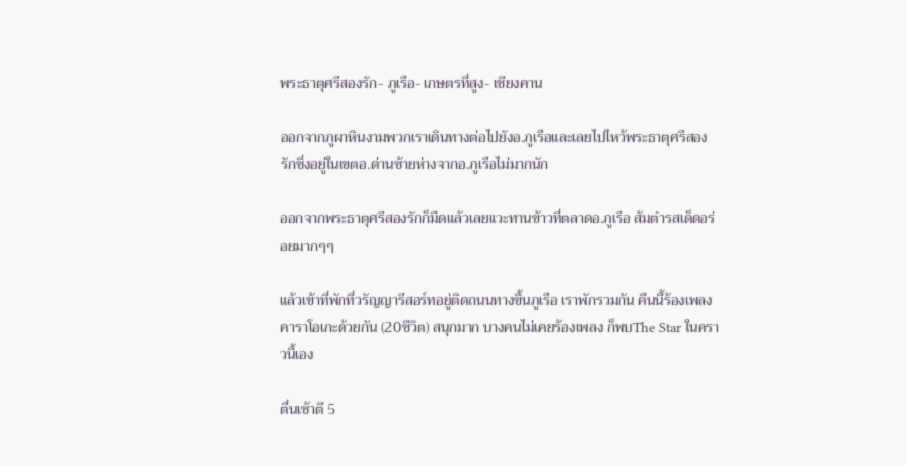พระธาตุศรีสองรัก- ภูเรือ- เกษตรที่สูง- เชียงคาน

ออกจากภูผาหินงามพวกเราเดินทางต่อไปยังอ.ภูเรือและเลยไปไหว้พระธาตุศรีสองรักซึ่งอยู่ในเขตอ.ด่านซ้ายห่างจากอ.ภูเรือไม่มากนัก

ออกจากพระธาตุศรีสองรักก็มืดแล้วเลยแวะทานข้าวที่ตลาดอ.ภูเรือ ส้มตำรสเด็ดอร่อยมากๆๆ

แล้วเข้าที่พักที่วรัญญารีสอร์ทอยู่ติดถนนทางขึ้นภูเรือ เราพักรวมกัน คืนนี้ร้องเพลงคาราโอเกะด้วยกัน (20ชีวิต) สนุกมาก บางคนไม่เคยร้องเพลง ก็พบThe Star ในคราวนี้เอง

ตื่นเช้าตี 5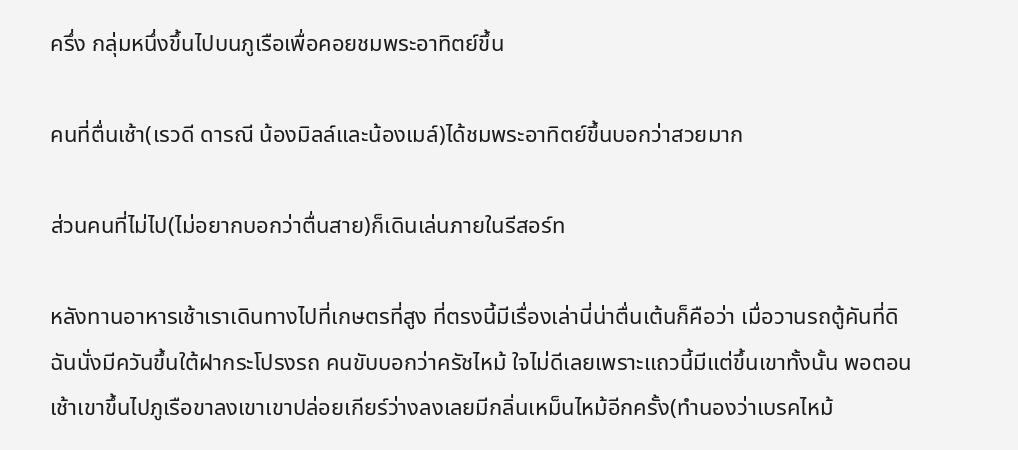ครึ่ง กลุ่มหนึ่งขึ้นไปบนภูเรือเพื่อคอยชมพระอาทิตย์ขึ้น

คนที่ตื่นเช้า(เรวดี ดารณี น้องมิลล์และน้องเมล์)ได้ชมพระอาทิตย์ขึ้นบอกว่าสวยมาก

ส่วนคนที่ไม่ไป(ไม่อยากบอกว่าตื่นสาย)ก็เดินเล่นภายในรีสอร์ท

หลังทานอาหารเช้าเราเดินทางไปที่เกษตรที่สูง ที่ตรงนี้มีเรื่องเล่านี่น่าตื่นเต้นก็คือว่า เมื่อวานรถตู้คันที่ดิฉันนั่งมีควันขึ้นใต้ฝากระโปรงรถ คนขับบอกว่าครัชไหม้ ใจไม่ดีเลยเพราะแถวนี้มีแต่ขึ้นเขาทั้งนั้น พอตอนเช้าเขาขึ้นไปภูเรือขาลงเขาเขาปล่อยเกียร์ว่างลงเลยมีกลิ่นเหม็นไหม้อีกครั้ง(ทำนองว่าเบรคไหม้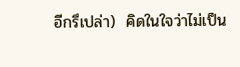อีกรึเปล่า)  คิดในใจว่าไม่เป็น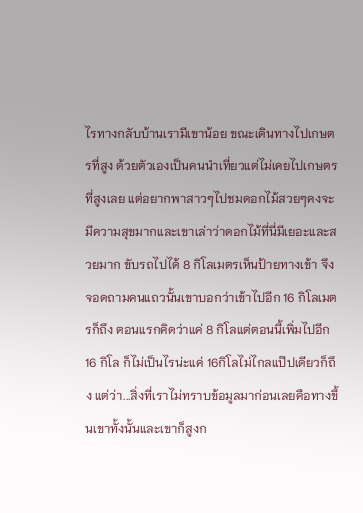ไรทางกลับบ้านเรามีเขาน้อย ขณะเดินทางไปเกษตรที่สูง ด้วยตัวเองเป็นคนนำเที่ยวแต่ไม่เคยไปเกษตรที่สูงเลย แต่อยากพาสาวๆไปชมดอกไม้สวยๆคงจะมีความสุขมากและเขาเล่าว่าดอกไม้ที่นี่มีเยอะและสวยมาก ขับรถไปได้ 8 กิโลเมตรเห็นป้ายทางเข้า จึงจอดถามคนแถวนั้นเขาบอกว่าเข้าไปอีก 16 กิโลเมตรก็ถึง ตอนแรกคิดว่าแค่ 8 กิโลแต่ตอนนี้เพิ่มไปอีก 16 กิโล ก็ไม่เป็นไรน่ะแค่ 16กิโลไม่ไกลแป๊ปเดียวก็ถึง แต่ว่า...สิ่งที่เราไม่ทราบข้อมูลมาก่อนเลยคือทางขึ้นเขาทั้งนั้นและเขาก็สูงก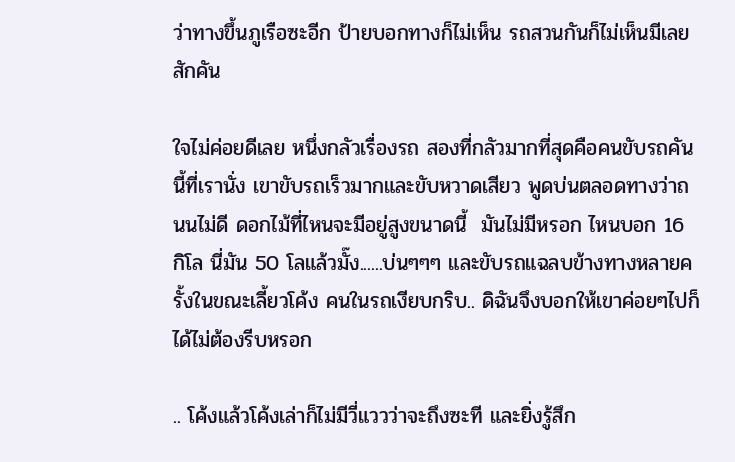ว่าทางขึ้นภูเรือซะอีก ป้ายบอกทางก็ไม่เห็น รถสวนกันก็ไม่เห็นมีเลยสักคัน

ใจไม่ค่อยดีเลย หนึ่งกลัวเรื่องรถ สองที่กลัวมากที่สุดคือคนขับรถคันนี้ที่เรานั่ง เขาขับรถเร็วมากและขับหวาดเสียว พูดบ่นตลอดทางว่าถนนไม่ดี ดอกไม้ที่ไหนจะมีอยู่สูงขนาดนี้  มันไม่มีหรอก ไหนบอก 16 กิโล นี่มัน 50 โลแล้วมั๊ง......บ่นๆๆๆ และขับรถแฉลบข้างทางหลายครั้งในขณะเลี้ยวโค้ง คนในรถเงียบกริบ.. ดิฉันจึงบอกให้เขาค่อยๆไปก็ได้ไม่ต้องรีบหรอก

.. โค้งแล้วโค้งเล่าก็ไม่มีวี่แววว่าจะถึงซะที และยิ่งรู้สึก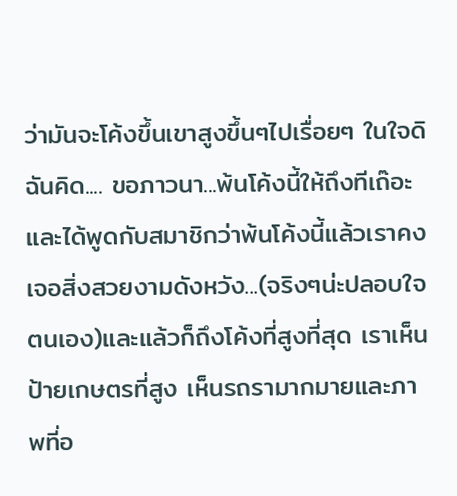ว่ามันจะโค้งขึ้นเขาสูงขึ้นๆไปเรื่อยๆ ในใจดิฉันคิด.... ขอภาวนา...พ้นโค้งนี้ให้ถึงทีเถ๊อะ และได้พูดกับสมาชิกว่าพ้นโค้งนี้แล้วเราคงเจอสิ่งสวยงามดังหวัง...(จริงๆน่ะปลอบใจตนเอง)และแล้วก็ถึงโค้งที่สูงที่สุด เราเห็นป้ายเกษตรที่สูง เห็นรถรามากมายและภาพที่อ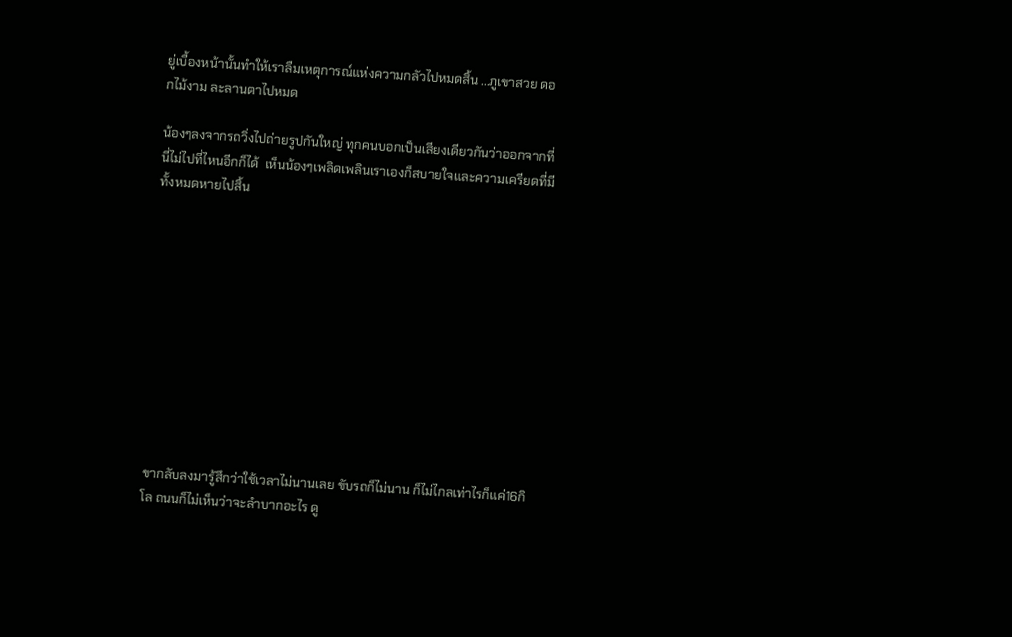ยู่เบื้องหน้านั้นทำให้เราลืมเหตุการณ์แห่งความกลัวไปหมดสิ้น ...ภูเขาสวย ดอกไม้งาม ละลานตาไปหมด

น้องๆลงจากรถวิ่งไปถ่ายรูปกันใหญ่ ทุกคนบอกเป็นเสียงเดียวกันว่าออกจากที่นี่ไม่ไปที่ไหนอีกก็ได้  เห็นน้องๆเพลิดเพลินเราเองก็สบายใจและความเครียดที่มีทั้งหมดหายไปสิ้น











ขากลับลงมารู้สึกว่าใช้เวลาไม่นานเลย ขับรถก็ไม่นาน ก็ไม่ไกลเท่าไรก็แค่16กิโล ถนนก็ไม่เห็นว่าจะลำบากอะไร ดู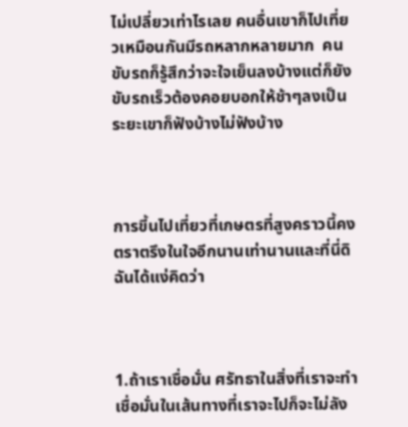ไม่เปลี่ยวเท่าไรเลย คนอื่นเขาก็ไปเที่ยวเหมือนกันมีรถหลากหลายมาก  คนขับรถก็รู้สึกว่าจะใจเย็นลงบ้างแต่ก็ยังขับรถเร็วต้องคอยบอกให้ช้าๆลงเป็นระยะเขาก็ฟังบ้างไม่ฟังบ้าง



การขี้นไปเที่ยวที่เกษตรที่สูงคราวนี้คงตราตรึงในใจอีกนานเท่านานและที่นี่ดิฉันได้แง่คิดว่า



1.ถ้าเราเชื่อมั่น ศรัทธาในสิ่งที่เราจะทำ เชื่อมั่นในเส้นทางที่เราจะไปก็จะไม่ลัง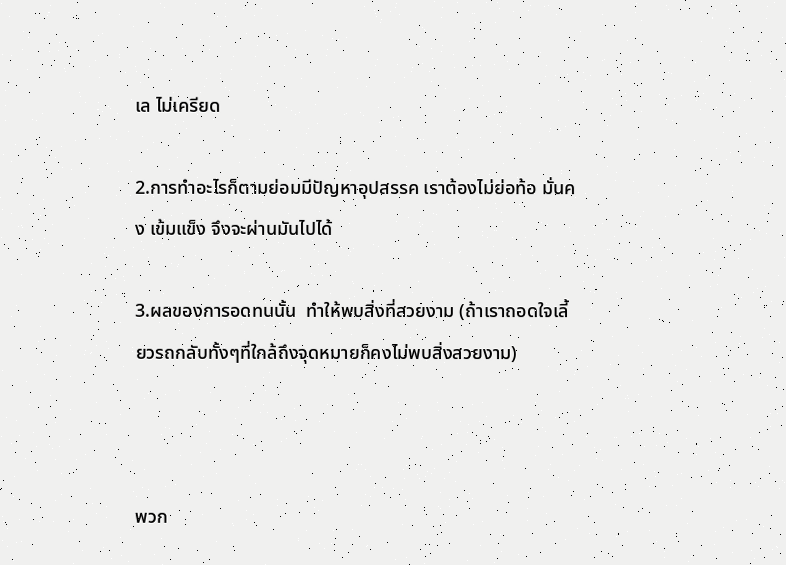เล ไม่เครียด

2.การทำอะไรก็ตามย่อมมีปัญหาอุปสรรค เราต้องไม่ย่อท้อ มั่นคง เข้มแข็ง จึงจะผ่านมันไปได้

3.ผลของการอดทนนั้น  ทำให้พบสิ่งที่สวยงาม (ถ้าเราถอดใจเลี้ยวรถกลับทั้งๆที่ใกล้ถึงจุดหมายก็คงไม่พบสิ่งสวยงาม)



พวก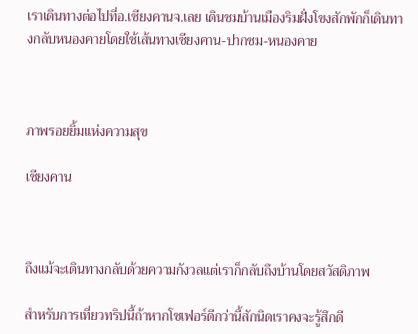เราเดินทางต่อไปที่อ.เชียงคานจ.เลย เดินชมบ้านเมืองริมฝั่งโขงสักพักก็เดินทางกลับหนองคายโดยใช้เส้นทางเชียงคาน-ปากชม-หนองคาย



ภาพรอยยิ้มแห่งความสุข

เชียงคาน



ถึงแม้จะเดินทางกลับด้วยความกังวลแต่เราก็กลับถึงบ้านโดยสวัสดิภาพ

สำหรับการเที่ยวทริปนี้ถ้าหากโชเฟอร์ดีกว่านี้สักนิดเราคงจะรู้สึกดี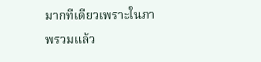มากทีเดียวเพราะในภาพรวมแล้ว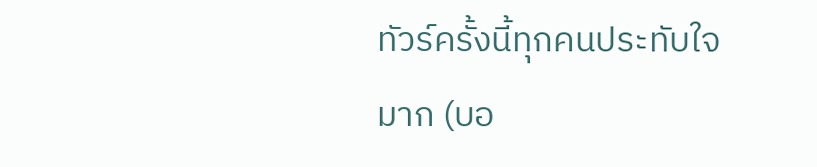ทัวร์ครั้งนี้ทุกคนประทับใจมาก (บอ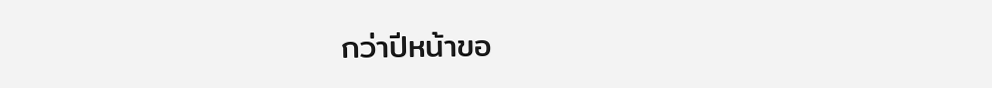กว่าปีหน้าขอ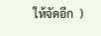ให้จัดอีก  )